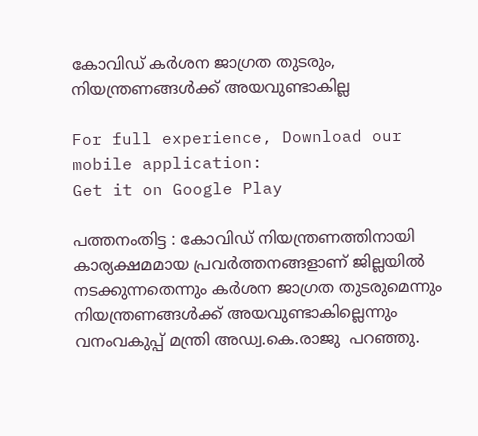കോവിഡ് കര്‍ശന ജാഗ്രത തുടരും, നിയന്ത്രണങ്ങള്‍ക്ക് അയവുണ്ടാകില്ല

For full experience, Download our mobile application:
Get it on Google Play

പത്തനംതിട്ട : കോവിഡ് നിയന്ത്രണത്തിനായി കാര്യക്ഷമമായ പ്രവര്‍ത്തനങ്ങളാണ് ജില്ലയില്‍ നടക്കുന്നതെന്നും കര്‍ശന ജാഗ്രത തുടരുമെന്നും നിയന്ത്രണങ്ങള്‍ക്ക് അയവുണ്ടാകില്ലെന്നും വനംവകുപ്പ് മന്ത്രി അഡ്വ.കെ.രാജു  പറഞ്ഞു.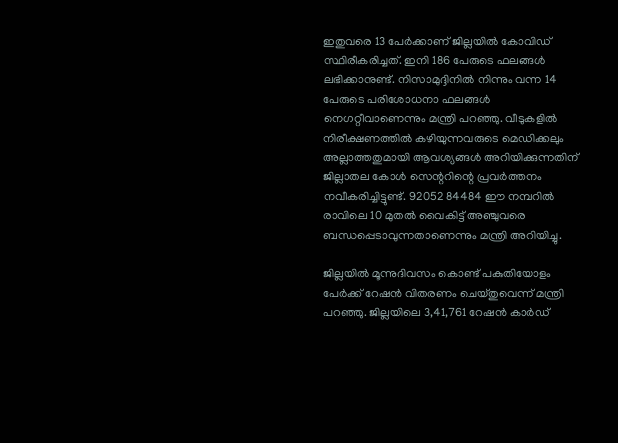ഇതുവരെ 13 പേര്‍ക്കാണ് ജില്ലയില്‍ കോവിഡ് സ്ഥിരീകരിച്ചത്. ഇനി 186 പേരുടെ ഫലങ്ങള്‍ ലഭിക്കാനുണ്ട്. നിസാമുദ്ദിനില്‍ നിന്നും വന്ന 14 പേരുടെ പരിശോധനാ ഫലങ്ങള്‍ നെഗറ്റീവാണെന്നും മന്ത്രി പറഞ്ഞു. വീടുകളില്‍ നിരീക്ഷണത്തില്‍ കഴിയുന്നവരുടെ മെഡിക്കലും അല്ലാത്തതുമായി ആവശ്യങ്ങള്‍ അറിയിക്കുന്നതിന് ജില്ലാതല കോള്‍ സെന്ററിന്റെ പ്രവര്‍ത്തനം നവീകരിച്ചിട്ടുണ്ട്. 92052 84484 ഈ നമ്പറില്‍ രാവിലെ 10 മുതല്‍ വൈകിട്ട് അഞ്ചുവരെ ബന്ധപ്പെടാവുന്നതാണെന്നും മന്ത്രി അറിയിച്ചു.

ജില്ലയില്‍ മൂന്നുദിവസം കൊണ്ട് പകുതിയോളം പേര്‍ക്ക് റേഷന്‍ വിതരണം ചെയ്തുവെന്ന് മന്ത്രി പറഞ്ഞു. ജില്ലയിലെ 3,41,761 റേഷന്‍ കാര്‍ഡ്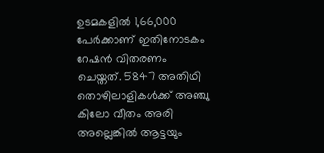ഉടമകളില്‍ 1,66,000 പേര്‍ക്കാണ് ഇതിനോടകം റേഷന്‍ വിതരണം ചെയ്തത്. 5847 അതിഥി തൊഴിലാളികള്‍ക്ക് അഞ്ചു കിലോ വീതം അരി അല്ലെങ്കില്‍ ആട്ടയും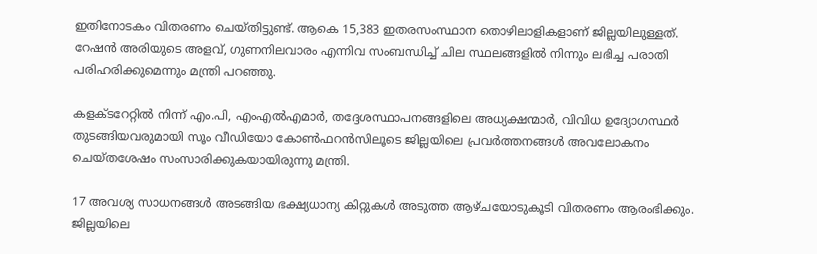ഇതിനോടകം വിതരണം ചെയ്തിട്ടുണ്ട്. ആകെ 15,383 ഇതരസംസ്ഥാന തൊഴിലാളികളാണ് ജില്ലയിലുള്ളത്. റേഷന്‍ അരിയുടെ അളവ്, ഗുണനിലവാരം എന്നിവ സംബന്ധിച്ച് ചില സ്ഥലങ്ങളില്‍ നിന്നും ലഭിച്ച പരാതി പരിഹരിക്കുമെന്നും മന്ത്രി പറഞ്ഞു.

കളക്ടറേറ്റില്‍ നിന്ന് എം.പി, എംഎല്‍എമാര്‍, തദ്ദേശസ്ഥാപനങ്ങളിലെ അധ്യക്ഷന്മാര്‍, വിവിധ ഉദ്യോഗസ്ഥര്‍ തുടങ്ങിയവരുമായി സൂം വീഡിയോ കോണ്‍ഫറന്‍സിലൂടെ ജില്ലയിലെ പ്രവര്‍ത്തനങ്ങള്‍ അവലോകനം ചെയ്തശേഷം സംസാരിക്കുകയായിരുന്നു മന്ത്രി.

17 അവശ്യ സാധനങ്ങള്‍ അടങ്ങിയ ഭക്ഷ്യധാന്യ കിറ്റുകള്‍ അടുത്ത ആഴ്ചയോടുകൂടി വിതരണം ആരംഭിക്കും. ജില്ലയിലെ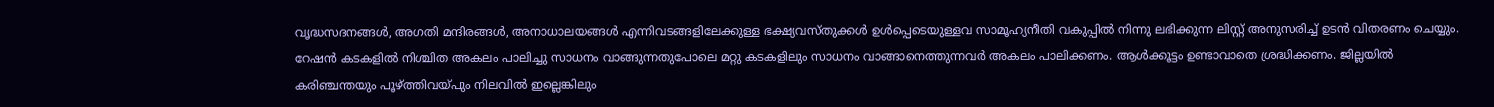വൃദ്ധസദനങ്ങള്‍, അഗതി മന്ദിരങ്ങള്‍, അനാധാലയങ്ങള്‍ എന്നിവടങ്ങളിലേക്കുള്ള ഭക്ഷ്യവസ്തുക്കള്‍ ഉള്‍പ്പെടെയുള്ളവ സാമൂഹ്യനീതി വകുപ്പില്‍ നിന്നു ലഭിക്കുന്ന ലിസ്റ്റ് അനുസരിച്ച് ഉടന്‍ വിതരണം ചെയ്യും. റേഷന്‍ കടകളില്‍ നിശ്ചിത അകലം പാലിച്ചു സാധനം വാങ്ങുന്നതുപോലെ മറ്റു കടകളിലും സാധനം വാങ്ങാനെത്തുന്നവര്‍ അകലം പാലിക്കണം. ആള്‍ക്കൂട്ടം ഉണ്ടാവാതെ ശ്രദ്ധിക്കണം. ജില്ലയില്‍ കരിഞ്ചന്തയും പൂഴ്ത്തിവയ്പും നിലവില്‍ ഇല്ലെങ്കിലും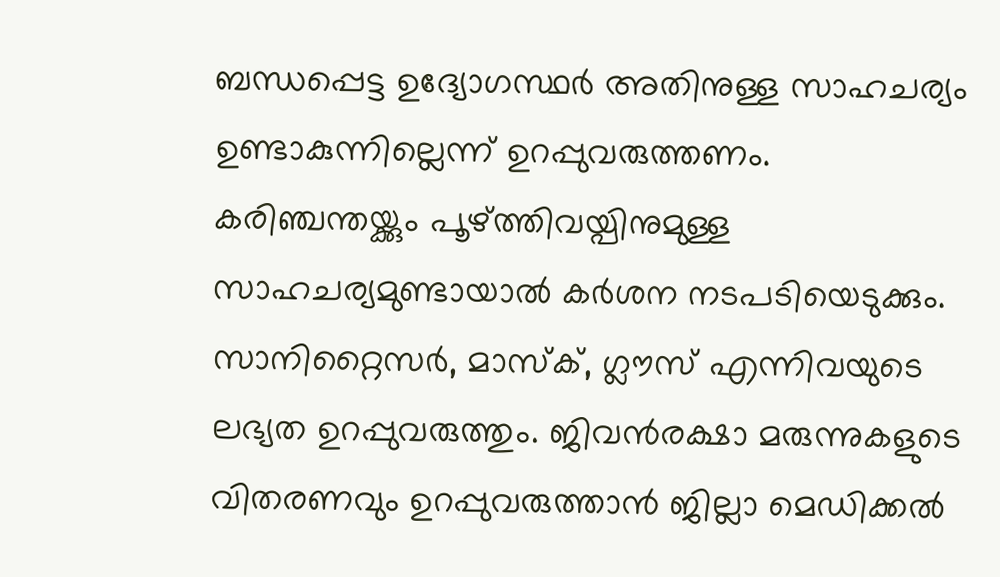ബന്ധപ്പെട്ട ഉദ്യോഗസ്ഥര്‍ അതിനുള്ള സാഹചര്യം ഉണ്ടാകുന്നില്ലെന്ന് ഉറപ്പുവരുത്തണം. കരിഞ്ചന്തയ്ക്കും പൂഴ്ത്തിവയ്പിനുമുള്ള സാഹചര്യമുണ്ടായാല്‍ കര്‍ശന നടപടിയെടുക്കും. സാനിറ്റൈസര്‍, മാസ്‌ക്, ഗ്ലൗസ് എന്നിവയുടെ ലഭ്യത ഉറപ്പുവരുത്തും. ജിവന്‍രക്ഷാ മരുന്നുകളുടെ വിതരണവും ഉറപ്പുവരുത്താന്‍ ജില്ലാ മെഡിക്കല്‍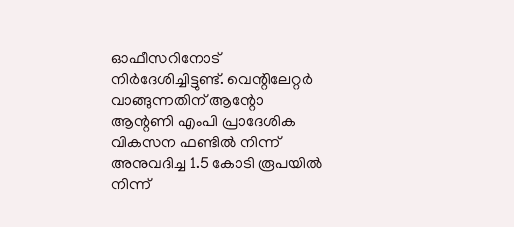ഓഫീസറിനോട് നിര്‍ദേശിച്ചിട്ടുണ്ട്. വെന്റിലേറ്റര്‍ വാങ്ങുന്നതിന് ആന്റോ ആന്റണി എംപി പ്രാദേശിക വികസന ഫണ്ടില്‍ നിന്ന് അനുവദിച്ച 1.5 കോടി രൂപയില്‍ നിന്ന്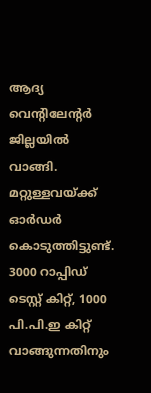ആദ്യ വെന്റിലേന്റര്‍ ജില്ലയില്‍ വാങ്ങി. മറ്റുള്ളവയ്ക്ക് ഓര്‍ഡര്‍ കൊടുത്തിട്ടുണ്ട്. 3000 റാപ്പിഡ് ടെസ്റ്റ് കിറ്റ്, 1000 പി.പി.ഇ കിറ്റ് വാങ്ങുന്നതിനും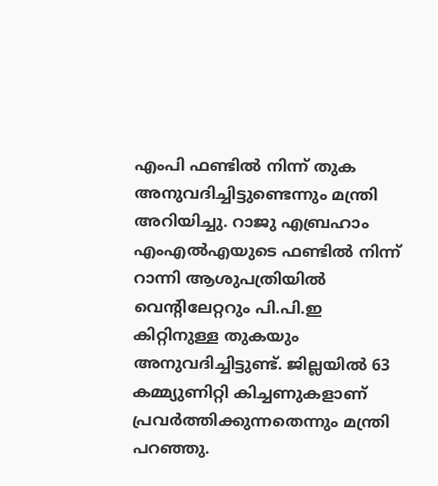എംപി ഫണ്ടില്‍ നിന്ന് തുക അനുവദിച്ചിട്ടുണ്ടെന്നും മന്ത്രി അറിയിച്ചു. റാജു എബ്രഹാം എംഎല്‍എയുടെ ഫണ്ടില്‍ നിന്ന് റാന്നി ആശുപത്രിയില്‍ വെന്റിലേറ്ററും പി.പി.ഇ കിറ്റിനുള്ള തുകയും അനുവദിച്ചിട്ടുണ്ട്. ജില്ലയില്‍ 63 കമ്മ്യുണിറ്റി കിച്ചണുകളാണ് പ്രവര്‍ത്തിക്കുന്നതെന്നും മന്ത്രി പറഞ്ഞു.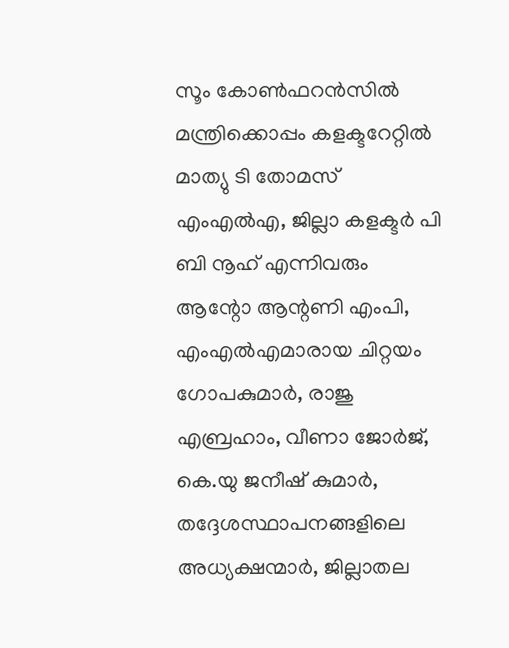സൂം കോണ്‍ഫറന്‍സില്‍ മന്ത്രിക്കൊപ്പം കളക്ടറേറ്റില്‍ മാത്യു ടി തോമസ് എംഎല്‍എ, ജില്ലാ കളക്ടര്‍ പി ബി നൂഹ് എന്നിവരും ആന്റോ ആന്റണി എംപി, എംഎല്‍എമാരായ ചിറ്റയം ഗോപകുമാര്‍, രാജു എബ്രഹാം, വീണാ ജോര്‍ജ്, കെ.യു ജനീഷ് കുമാര്‍, തദ്ദേശസ്ഥാപനങ്ങളിലെ അധ്യക്ഷന്മാര്‍, ജില്ലാതല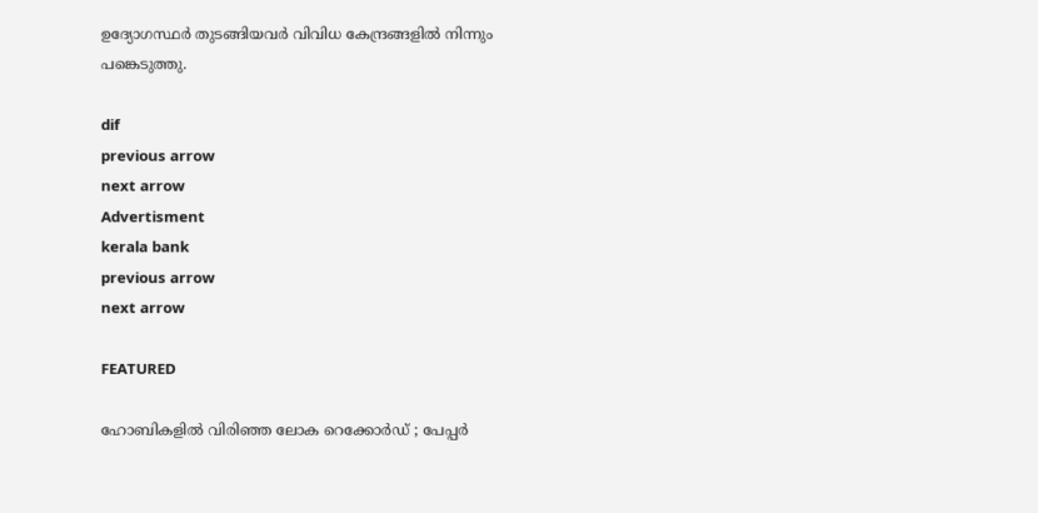ഉദ്യോഗസ്ഥര്‍ തുടങ്ങിയവര്‍ വിവിധ കേന്ദ്രങ്ങളില്‍ നിന്നും പങ്കെടുത്തു.

dif
previous arrow
next arrow
Advertisment
kerala bank
previous arrow
next arrow

FEATURED

ഹോബികളിൽ വിരിഞ്ഞ ലോക റെക്കോർഡ് ; പേപ്പർ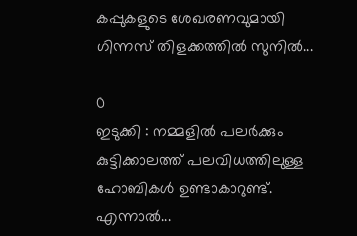കപ്പുകളുടെ ശേഖരണവുമായി ഗിന്നസ് തിളക്കത്തിൽ സുനിൽ...

0
ഇടുക്കി : നമ്മളിൽ പലർക്കും കുട്ടിക്കാലത്ത് പലവിധത്തിലുള്ള ഹോബികൾ ഉണ്ടാകാറുണ്ട്. എന്നാൽ...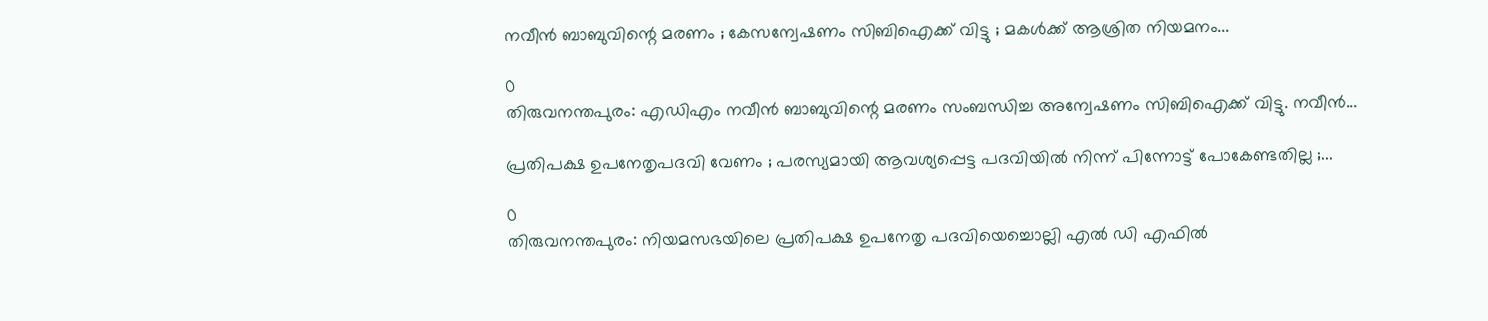നവീൻ ബാബുവിന്റെ മരണം ; കേസന്വേഷണം സിബിഐക്ക് വിട്ടു ; മകൾക്ക് ആശ്രിത നിയമനം...

0
തിരുവനന്തപുരം: എഡിഎം നവീൻ ബാബുവിന്റെ മരണം സംബന്ധിച്ച അന്വേഷണം സിബിഐക്ക് വിട്ടു. നവീൻ...

പ്രതിപക്ഷ ഉപനേതൃപദവി വേണം ; പരസ്യമായി ആവശ്യപ്പെട്ട പദവിയിൽ നിന്ന് പിന്നോട്ട് പോകേണ്ടതില്ല ;...

0
തിരുവനന്തപുരം: നിയമസഭയിലെ പ്രതിപക്ഷ ഉപനേതൃ പദവിയെച്ചൊല്ലി എൽ ഡി എഫിൽ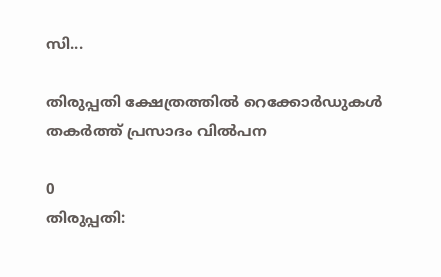സി...

തിരുപ്പതി ക്ഷേത്രത്തിൽ റെക്കോ‍‍ർഡുകൾ തകർത്ത് പ്രസാദം വിൽപന

0
തിരുപ്പതി: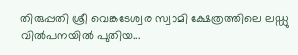തിരുപ്പതി ശ്രീ വെങ്കടേശ്വര സ്വാമി ക്ഷേത്രത്തിലെ ലഡ്ഡു വിൽപനയിൽ പുതിയ...